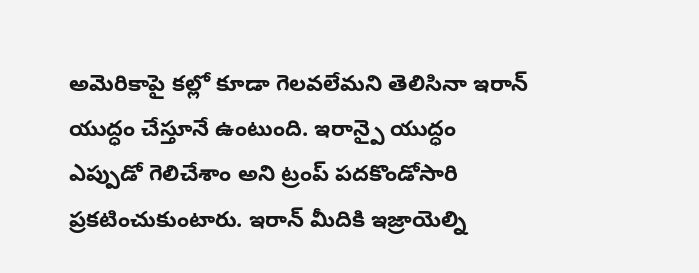అమెరికాపై కల్లో కూడా గెలవలేమని తెలిసినా ఇరాన్ యుద్ధం చేస్తూనే ఉంటుంది. ఇరాన్పై యుద్ధం ఎప్పుడో గెలిచేశాం అని ట్రంప్ పదకొండోసారి ప్రకటించుకుంటారు. ఇరాన్ మీదికి ఇజ్రాయెల్ని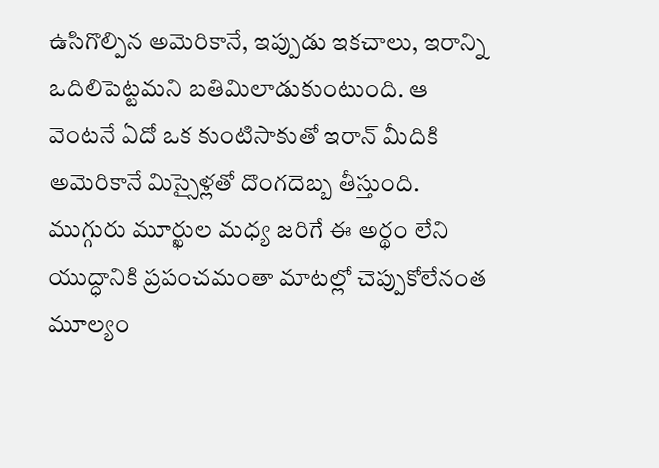ఉసిగొల్పిన అమెరికానే, ఇప్పుడు ఇకచాలు, ఇరాన్ని ఒదిలిపెట్టమని బతిమిలాడుకుంటుంది. ఆ వెంటనే ఏదో ఒక కుంటిసాకుతో ఇరాన్ మీదికి అమెరికానే మిస్సైళ్లతో దొంగదెబ్బ తీస్తుంది. ముగ్గురు మూర్ఖుల మధ్య జరిగే ఈ అర్థం లేని యుద్ధానికి ప్రపంచమంతా మాటల్లో చెప్పుకోలేనంత మూల్యం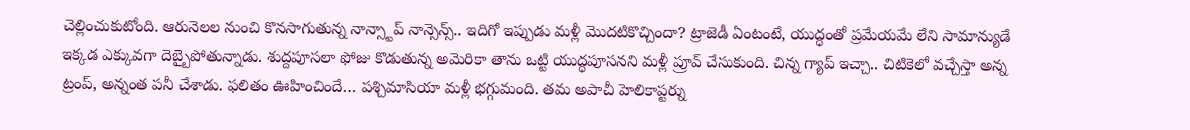చెల్లించుకుటోంది. ఆరునెలల నుంచి కొనసాగుతున్న నాన్స్టాప్ నాన్సెన్స్.. ఇదిగో ఇప్పుడు మళ్లీ మొదటికొచ్చిందా? ట్రాజెడీ ఏంటంటే, యుద్ధంతో ప్రమేయమే లేని సామాన్యుడే ఇక్కడ ఎక్కువగా దెబ్బైపోతున్నాడు. శుద్దపూసలా ఫోజు కొడుతున్న అమెరికా తాను ఒట్టి యుద్ధపూసనని మళ్లీ ప్రూవ్ చేసుకుంది. చిన్న గ్యాప్ ఇచ్చా.. చిటికెలో వచ్చేస్తా అన్న ట్రంప్, అన్నంత పనీ చేశాడు. ఫలితం ఊహించిందే… పశ్చిమాసియా మళ్లీ భగ్గుమంది. తమ అపాచీ హెలికాప్టర్ను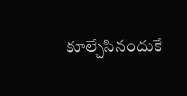కూల్చేసినందుకే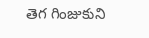తెగ గింజుకుని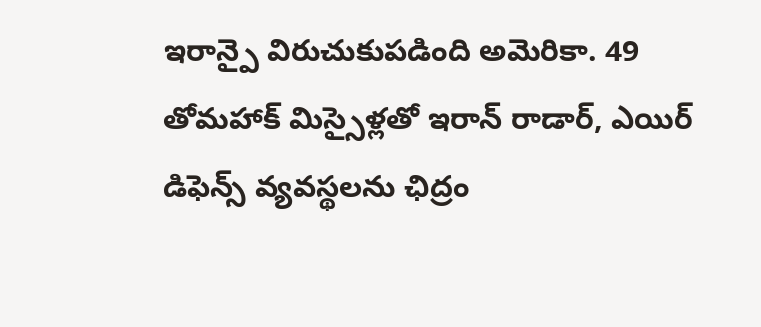ఇరాన్పై విరుచుకుపడింది అమెరికా. 49 తోమహాక్ మిస్సైళ్లతో ఇరాన్ రాడార్, ఎయిర్ డిఫెన్స్ వ్యవస్థలను ఛిద్రం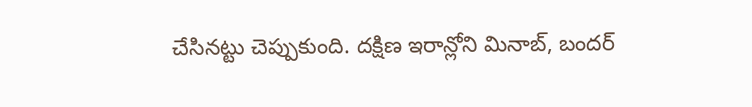చేసినట్టు చెప్పుకుంది. దక్షిణ ఇరాన్లోని మినాబ్, బందర్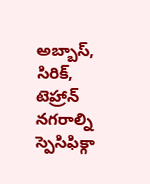అబ్బాస్, సిరిక్, టెహ్రాన్ నగరాల్ని స్పెసిఫిక్గా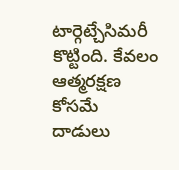టార్గెట్చేసిమరీ కొట్టింది. కేవలం ఆత్మరక్షణ కోసమే దాడులు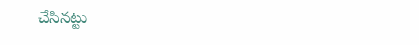చేసినట్టు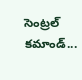సెంట్రల్ కమాండ్...